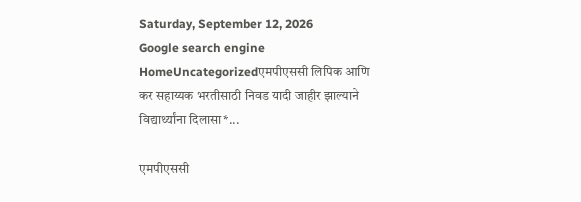Saturday, September 12, 2026
Google search engine
HomeUncategorizedएमपीएससी लिपिक आणि कर सहाय्यक भरतीसाठी निवड यादी जाहीर झाल्याने विद्यार्थ्यांना दिलासा*...

एमपीएससी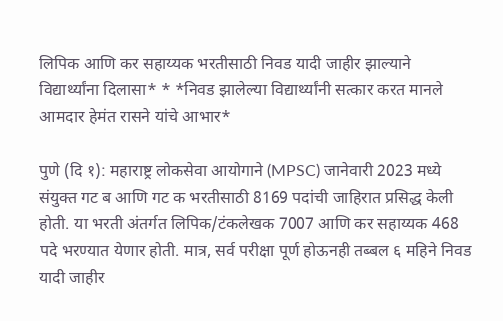लिपिक आणि कर सहाय्यक भरतीसाठी निवड यादी जाहीर झाल्याने विद्यार्थ्यांना दिलासा* * *निवड झालेल्या विद्यार्थ्यांनी सत्कार करत मानले आमदार हेमंत रासने यांचे आभार*

पुणे (दि १): महाराष्ट्र लोकसेवा आयोगाने (MPSC) जानेवारी 2023 मध्ये संयुक्त गट ब आणि गट क भरतीसाठी 8169 पदांची जाहिरात प्रसिद्ध केली होती. या भरती अंतर्गत लिपिक/टंकलेखक 7007 आणि कर सहाय्यक 468 पदे भरण्यात येणार होती. मात्र, सर्व परीक्षा पूर्ण होऊनही तब्बल ६ महिने निवड यादी जाहीर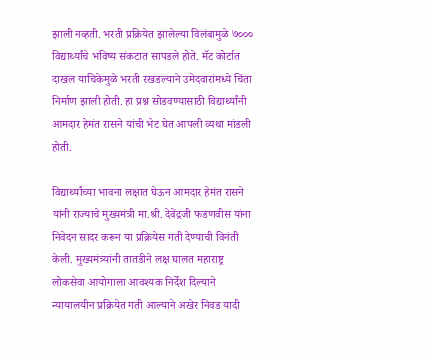झाली नव्हती. भरती प्रक्रियेत झालेल्या विलंबामुळे ७००० विद्यार्थ्यांचे भविष्य संकटात सापडले होते. मॅट कोर्टात दाखल याचिकेमुळे भरती रखडल्याने उमेदवारांमध्ये चिंता निर्माण झाली होती. हा प्रश्न सोडवण्यासाठी विद्यार्थ्यांनी आमदार हेमंत रासने यांची भेट घेत आपली व्यथा मांडली होती.

विद्यार्थ्यांच्या भावना लक्षात घेऊन आमदार हेमंत रासने यांनी राज्याचे मुख्यमंत्री मा.श्री. देवेंद्रजी फडणवीस यांना निवेदन सादर करून या प्रक्रियेस गती देण्याची विनंती केली. मुख्यमंत्र्यांनी तातडीने लक्ष घालत महाराष्ट्र लोकसेवा आयोगाला आवश्यक निर्देश दिल्याने न्यायालयीन प्रक्रियेत गती आल्याने अखेर निवड यादी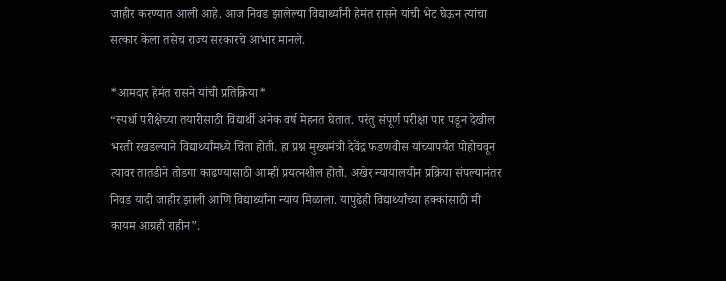जाहीर करण्यात आली आहे. आज निवड झालेल्या विद्यार्थ्यांनी हेमंत रासने यांची भेट घेऊन त्यांचा सत्कार केला तसेच राज्य सरकारचे आभार मानले.

*आमदार हेमंत रासने यांची प्रतिक्रिया*
“स्पर्धा परीक्षेच्या तयारीसाठी विद्यार्थी अनेक वर्ष मेहनत घेतात. परंतु संपूर्ण परीक्षा पार पडून देखील भरती रखडल्याने विद्यार्थ्यांमध्ये चिंता होती. हा प्रश्न मुख्यमंत्री देवेंद्र फडणवीस यांच्यापर्यंत पोहोचवून त्यावर तातडीने तोडगा काढण्यासाठी आम्ही प्रयत्नशील होतो. अखेर न्यायालयीन प्रक्रिया संपल्यानंतर निवड यादी जाहीर झाली आणि विद्यार्थ्यांना न्याय मिळाला. यापुढेही विद्यार्थ्यांच्या हक्कांसाठी मी कायम आग्रही राहीन”.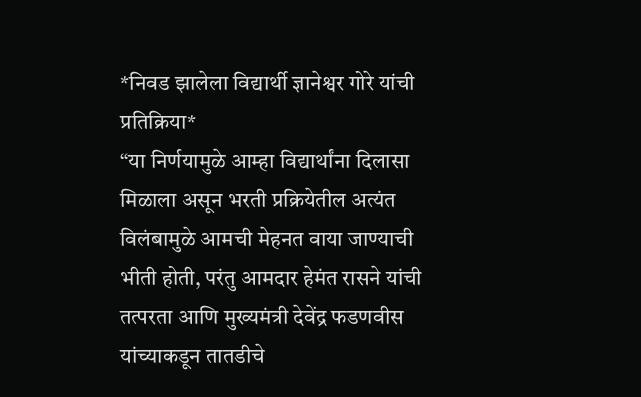*निवड झालेला विद्यार्थी ज्ञानेश्वर गोरे यांची प्रतिक्रिया*
“या निर्णयामुळे आम्हा विद्यार्थांना दिलासा मिळाला असून भरती प्रक्रियेतील अत्यंत विलंबामुळे आमची मेहनत वाया जाण्याची भीती होती, परंतु आमदार हेमंत रासने यांची तत्परता आणि मुख्यमंत्री देवेंद्र फडणवीस यांच्याकडून तातडीचे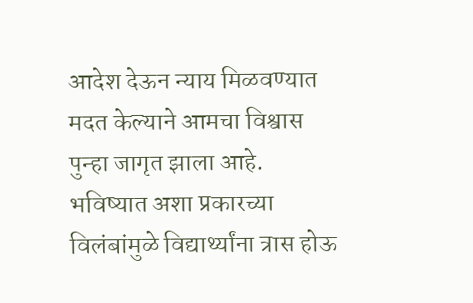आदेश देऊन न्याय मिळवण्यात मदत केल्याने आमचा विश्वास पुन्हा जागृत झाला आहे. भविष्यात अशा प्रकारच्या विलंबांमुळे विद्यार्थ्यांना त्रास होऊ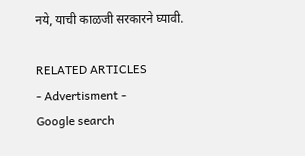नये, याची काळजी सरकारने घ्यावी.

RELATED ARTICLES
- Advertisment -
Google search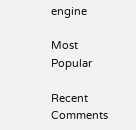engine

Most Popular

Recent Comments